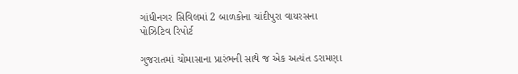ગાંધીનગર સિવિલમાં 2 બાળકોના ચાંદીપુરા વાયરસના પોઝિટિવ રિપોર્ટ

ગુજરાતમાં ચોમાસાના પ્રારંભની સાથે જ એક અત્યંત ડરામણા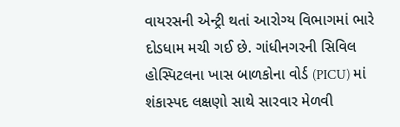વાયરસની એન્ટ્રી થતાં આરોગ્ય વિભાગમાં ભારે દોડધામ મચી ગઈ છે. ગાંધીનગરની સિવિલ હોસ્પિટલના ખાસ બાળકોના વોર્ડ (PICU) માં શંકાસ્પદ લક્ષણો સાથે સારવાર મેળવી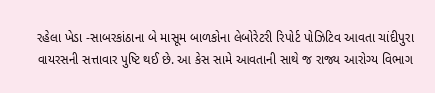રહેલા ખેડા -સાબરકાંઠાના બે માસૂમ બાળકોના લેબોરેટરી રિપોર્ટ પોઝિટિવ આવતા ચાંદીપુરા વાયરસની સત્તાવાર પુષ્ટિ થઈ છે. આ કેસ સામે આવતાની સાથે જ રાજ્ય આરોગ્ય વિભાગ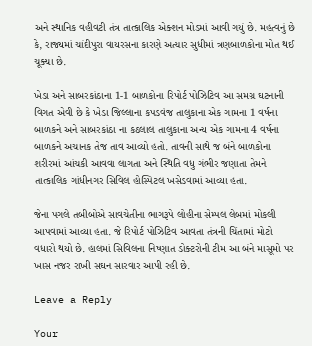અને સ્થાનિક વહીવટી તંત્ર તાત્કાલિક એક્શન મોડમાં આવી ગયું છે. મહત્વનું છે કે, રાજ્યમાં ચાંદીપુરા વાયરસના કારણે અત્યાર સુધીમાં ત્રણબાળકોના મોત થઈ ચૂક્યા છે.

ખેડા અને સાબરકાંઠાના 1-1 બાળકોના રિપોર્ટ પોઝિટિવ આ સમગ્ર ઘટનાની વિગત એવી છે કે ખેડા જિલ્લાના કપડવંજ તાલુકાના એક ગામના 1 વર્ષના બાળકને અને સાબરકાંઠા ના કઠલાલ તાલુકાના અન્ય એક ગામના 4 વર્ષના બાળકને અચાનક તેજ તાવ આવ્યો હતો. તાવની સાથે જ બંને બાળકોના શરીરમાં આંચકી આવવા લાગતા અને સ્થિતિ વધુ ગંભીર જણાતા તેમને તાત્કાલિક ગાંધીનગર સિવિલ હોસ્પિટલ ખસેડવામાં આવ્યા હતા.

જેના પગલે તબીબોએ સાવચેતીના ભાગરૂપે લોહીના સેમ્પલ લેબમાં મોકલી આપવામાં આવ્યા હતા. જે રિપોર્ટ પોઝિટિવ આવતા તંત્રની ચિંતામાં મોટો વધારો થયો છે. હાલમાં સિવિલના નિષ્ણાત ડોક્ટરોની ટીમ આ બંને માસૂમો પર ખાસ નજર રાખી સઘન સારવાર આપી રહી છે.

Leave a Reply

Your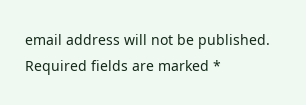email address will not be published. Required fields are marked *